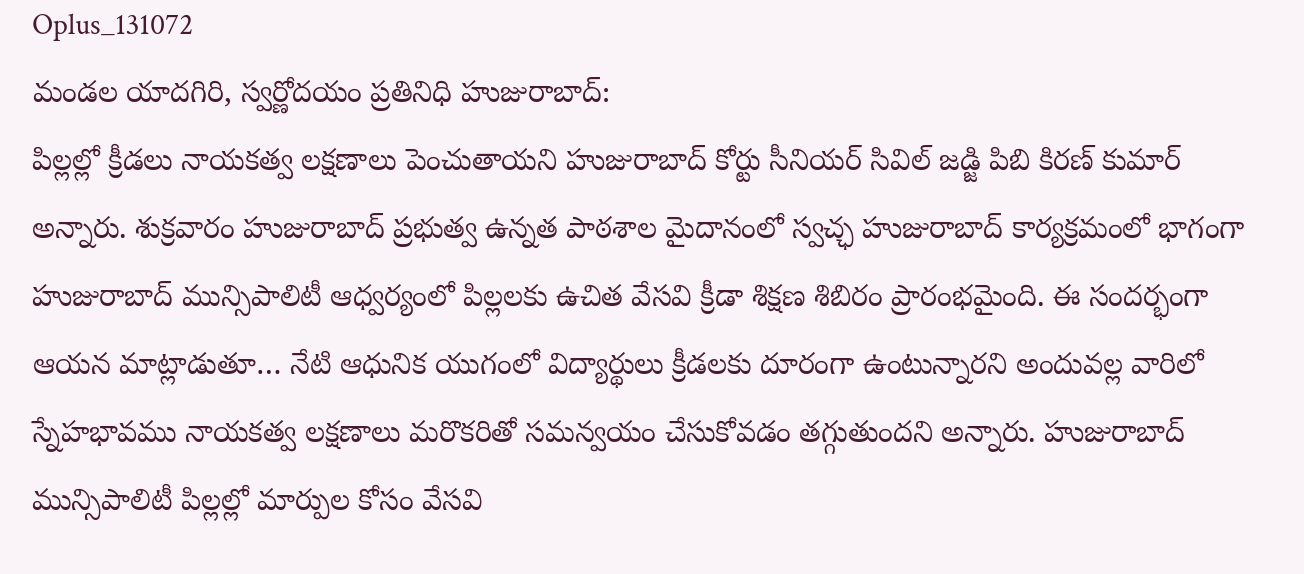Oplus_131072
మండల యాదగిరి, స్వర్ణోదయం ప్రతినిధి హుజురాబాద్:
పిల్లల్లో క్రీడలు నాయకత్వ లక్షణాలు పెంచుతాయని హుజురాబాద్ కోర్టు సీనియర్ సివిల్ జడ్జి పిబి కిరణ్ కుమార్ అన్నారు. శుక్రవారం హుజురాబాద్ ప్రభుత్వ ఉన్నత పాఠశాల మైదానంలో స్వచ్ఛ హుజురాబాద్ కార్యక్రమంలో భాగంగా హుజురాబాద్ మున్సిపాలిటీ ఆధ్వర్యంలో పిల్లలకు ఉచిత వేసవి క్రీడా శిక్షణ శిబిరం ప్రారంభమైంది. ఈ సందర్భంగా ఆయన మాట్లాడుతూ… నేటి ఆధునిక యుగంలో విద్యార్థులు క్రీడలకు దూరంగా ఉంటున్నారని అందువల్ల వారిలో స్నేహభావము నాయకత్వ లక్షణాలు మరొకరితో సమన్వయం చేసుకోవడం తగ్గుతుందని అన్నారు. హుజురాబాద్ మున్సిపాలిటీ పిల్లల్లో మార్పుల కోసం వేసవి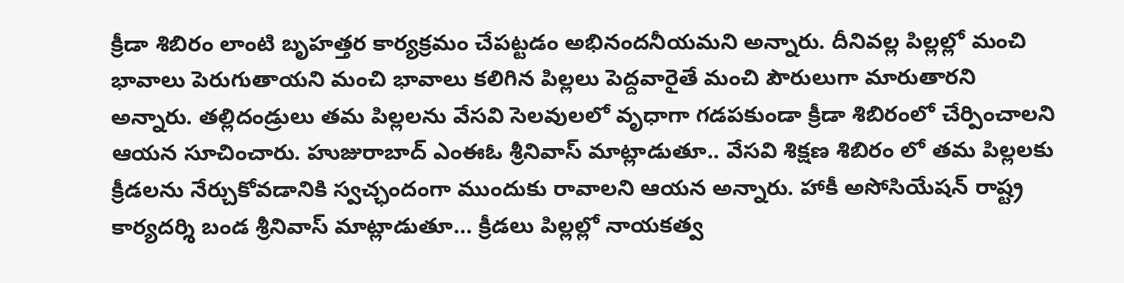క్రీడా శిబిరం లాంటి బృహత్తర కార్యక్రమం చేపట్టడం అభినందనీయమని అన్నారు. దీనివల్ల పిల్లల్లో మంచి భావాలు పెరుగుతాయని మంచి భావాలు కలిగిన పిల్లలు పెద్దవారైతే మంచి పౌరులుగా మారుతారని అన్నారు. తల్లిదండ్రులు తమ పిల్లలను వేసవి సెలవులలో వృధాగా గడపకుండా క్రీడా శిబిరంలో చేర్పించాలని ఆయన సూచించారు. హుజురాబాద్ ఎంఈఓ శ్రీనివాస్ మాట్లాడుతూ.. వేసవి శిక్షణ శిబిరం లో తమ పిల్లలకు క్రీడలను నేర్చుకోవడానికి స్వచ్ఛందంగా ముందుకు రావాలని ఆయన అన్నారు. హాకీ అసోసియేషన్ రాష్ట్ర కార్యదర్శి బండ శ్రీనివాస్ మాట్లాడుతూ… క్రీడలు పిల్లల్లో నాయకత్వ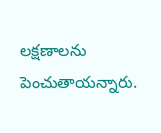లక్షణాలను పెంచుతాయన్నారు.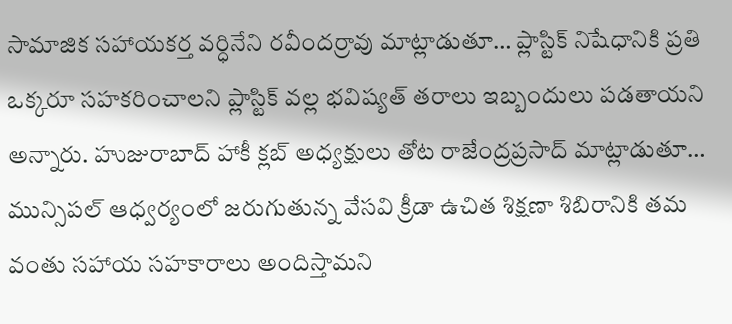సామాజిక సహాయకర్త వర్ధినేని రవీందర్రావు మాట్లాడుతూ… ప్లాస్టిక్ నిషేధానికి ప్రతి ఒక్కరూ సహకరించాలని ప్లాస్టిక్ వల్ల భవిష్యత్ తరాలు ఇబ్బందులు పడతాయని అన్నారు. హుజురాబాద్ హాకీ క్లబ్ అధ్యక్షులు తోట రాజేంద్రప్రసాద్ మాట్లాడుతూ… మున్సిపల్ ఆధ్వర్యంలో జరుగుతున్న వేసవి క్రీడా ఉచిత శిక్షణా శిబిరానికి తమ వంతు సహాయ సహకారాలు అందిస్తామని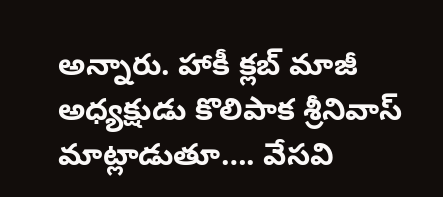అన్నారు. హాకీ క్లబ్ మాజీ అధ్యక్షుడు కొలిపాక శ్రీనివాస్ మాట్లాడుతూ…. వేసవి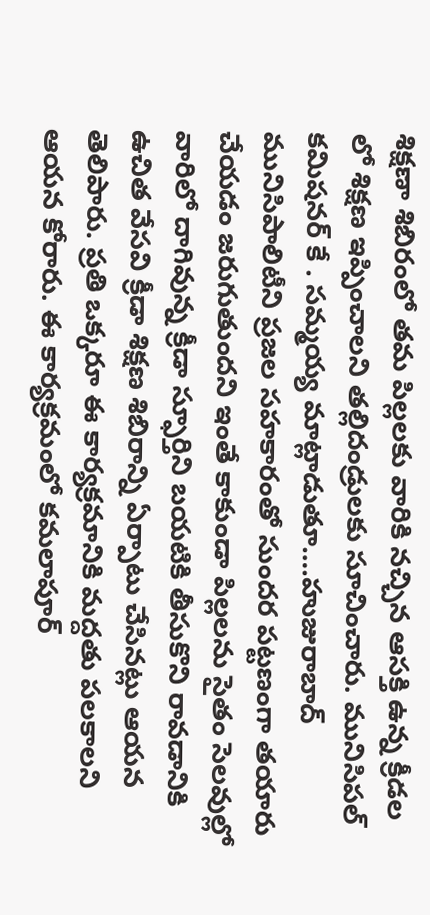శిక్షణా శిబిరంలో తమ పిల్లలకు వారికి నచ్చిన ఆసక్తి ఉన్న క్రీడల లో శిక్షణ ఇప్పించాలని తల్లిదండ్రులకు సూచించారు. మునిసిపల్ కమిషనర్ కే . సమ్మయ్య మాట్లాడుతూ….హుజురాబాద్ మునిసిపాలిటీని ప్రజల సహకారంతో సుందర పట్టణంగా తయారు చేయడం జరుగుతుందని ఇంతే కాకుండా పిల్లలను సైతం సెలవుల్లో వారిలో దాగివున్న క్రీడా స్ఫూర్తిని బయటికి తీసుకొని రావడానికి ఉచిత వేసవి క్రీడా శిక్షణ శిబిరాన్ని ఏర్పాటు చేసినట్లు ఆయన తెలిపారు. ప్రతి ఒక్కరూ ఈ కార్యక్రమానికి మద్దతు పలకాలని ఆయన కోరారు. ఈ కార్యక్రమంలో కమలాపూర్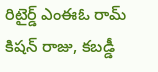రిటైర్డ్ ఎంఈఓ రామ్ కిషన్ రాజు, కబడ్డీ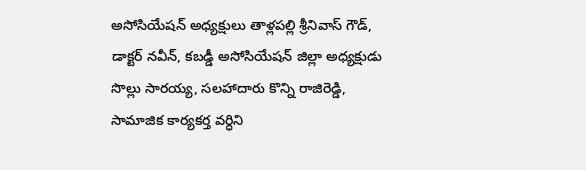అసోసియేషన్ అధ్యక్షులు తాళ్లపల్లి శ్రీనివాస్ గౌడ్, డాక్టర్ నవీన్, కబడ్డీ అసోసియేషన్ జిల్లా అధ్యక్షుడు సొల్లు సారయ్య, సలహాదారు కొన్ని రాజిరెడ్డి, సామాజిక కార్యకర్త వర్ధిని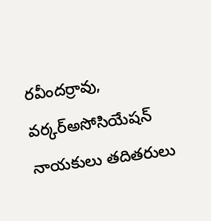రవీందర్రావు, వర్కర్అసోసియేషన్ నాయకులు తదితరులు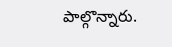పాల్గొన్నారు.